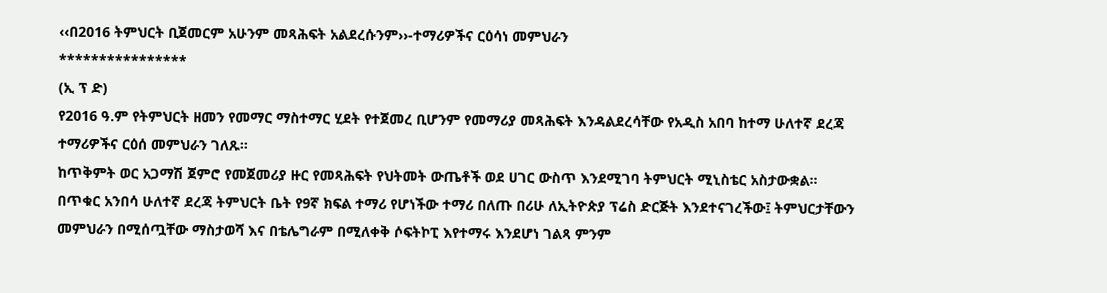‹‹በ2016 ትምህርት ቢጀመርም አሁንም መጻሕፍት አልደረሱንም››-ተማሪዎችና ርዕሳነ መምህራን
****************
(ኢ ፕ ድ)
የ2016 ዓ.ም የትምህርት ዘመን የመማር ማስተማር ሂደት የተጀመረ ቢሆንም የመማሪያ መጻሕፍት እንዳልደረሳቸው የአዲስ አበባ ከተማ ሁለተኛ ደረጃ ተማሪዎችና ርዕሰ መምህራን ገለጹ።
ከጥቅምት ወር አጋማሽ ጀምሮ የመጀመሪያ ዙር የመጻሕፍት የህትመት ውጤቶች ወደ ሀገር ውስጥ እንደሚገባ ትምህርት ሚኒስቴር አስታውቋል።
በጥቁር አንበሳ ሁለተኛ ደረጃ ትምህርት ቤት የ9ኛ ክፍል ተማሪ የሆነችው ተማሪ በለጡ በሪሁ ለኢትዮጵያ ፕሬስ ድርጅት እንደተናገረችው፤ ትምህርታቸውን መምህራን በሚሰጧቸው ማስታወሻ እና በቴሌግራም በሚለቀቅ ሶፍትኮፒ እየተማሩ እንደሆነ ገልጻ ምንም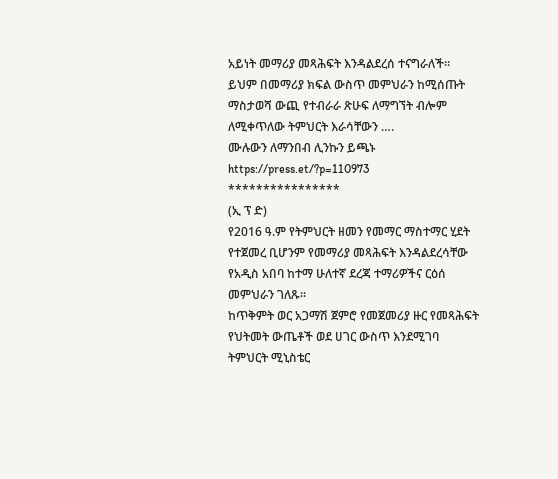አይነት መማሪያ መጻሕፍት እንዳልደረሰ ተናግራለች።
ይህም በመማሪያ ክፍል ውስጥ መምህራን ከሚሰጡት ማስታወሻ ውጪ የተብራራ ጽሁፍ ለማግኘት ብሎም ለሚቀጥለው ትምህርት እራሳቸውን ….
ሙሉውን ለማንበብ ሊንኩን ይጫኑ https://press.et/?p=110973
****************
(ኢ ፕ ድ)
የ2016 ዓ.ም የትምህርት ዘመን የመማር ማስተማር ሂደት የተጀመረ ቢሆንም የመማሪያ መጻሕፍት እንዳልደረሳቸው የአዲስ አበባ ከተማ ሁለተኛ ደረጃ ተማሪዎችና ርዕሰ መምህራን ገለጹ።
ከጥቅምት ወር አጋማሽ ጀምሮ የመጀመሪያ ዙር የመጻሕፍት የህትመት ውጤቶች ወደ ሀገር ውስጥ እንደሚገባ ትምህርት ሚኒስቴር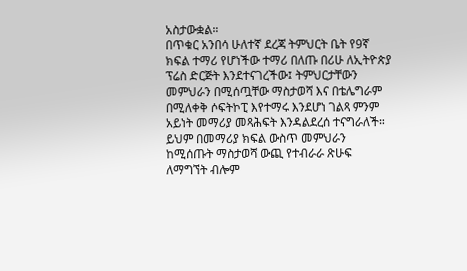አስታውቋል።
በጥቁር አንበሳ ሁለተኛ ደረጃ ትምህርት ቤት የ9ኛ ክፍል ተማሪ የሆነችው ተማሪ በለጡ በሪሁ ለኢትዮጵያ ፕሬስ ድርጅት እንደተናገረችው፤ ትምህርታቸውን መምህራን በሚሰጧቸው ማስታወሻ እና በቴሌግራም በሚለቀቅ ሶፍትኮፒ እየተማሩ እንደሆነ ገልጻ ምንም አይነት መማሪያ መጻሕፍት እንዳልደረሰ ተናግራለች።
ይህም በመማሪያ ክፍል ውስጥ መምህራን ከሚሰጡት ማስታወሻ ውጪ የተብራራ ጽሁፍ ለማግኘት ብሎም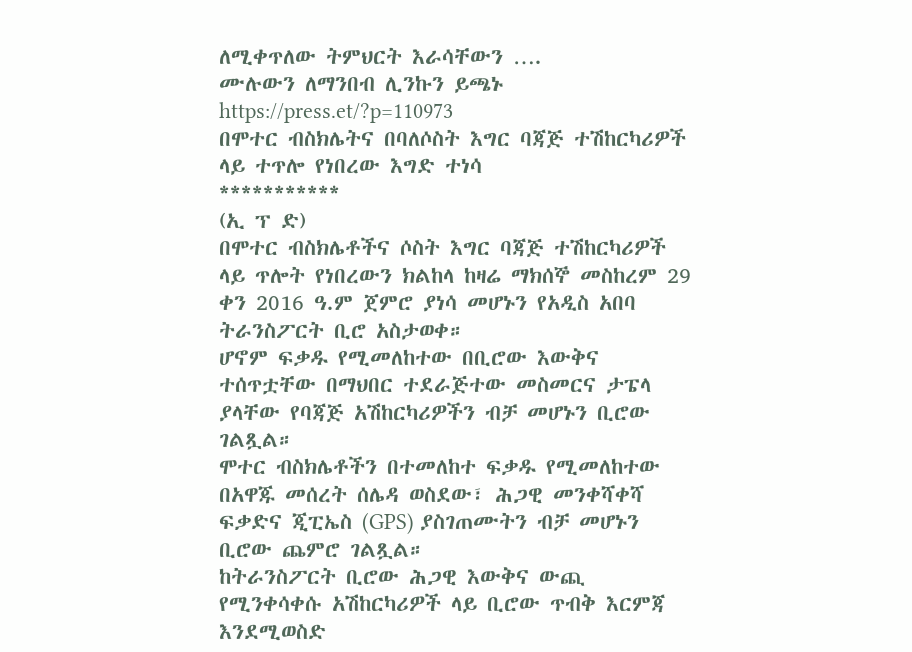ለሚቀጥለው ትምህርት እራሳቸውን ….
ሙሉውን ለማንበብ ሊንኩን ይጫኑ https://press.et/?p=110973
በሞተር ብስክሌትና በባለሶስት እግር ባጃጅ ተሽከርካሪዎች ላይ ተጥሎ የነበረው እግድ ተነሳ
***********
(ኢ ፕ ድ)
በሞተር ብስክሌቶችና ሶስት እግር ባጃጅ ተሽከርካሪዎች ላይ ጥሎት የነበረውን ክልከላ ከዛሬ ማክሰኞ መስከረም 29 ቀን 2016 ዓ.ም ጀምሮ ያነሳ መሆኑን የአዲስ አበባ ትራንስፖርት ቢሮ አስታወቀ።
ሆኖም ፍቃዱ የሚመለከተው በቢሮው እውቅና ተሰጥቷቸው በማህበር ተደራጅተው መስመርና ታፔላ ያላቸው የባጃጅ አሽከርካሪዎችን ብቻ መሆኑን ቢሮው ገልጿል።
ሞተር ብስክሌቶችን በተመለከተ ፍቃዱ የሚመለከተው በአዋጁ መሰረት ሰሌዳ ወስደው፣ ሕጋዊ መንቀሻቀሻ ፍቃድና ጂፒኤስ (GPS) ያስገጠሙትን ብቻ መሆኑን ቢሮው ጨምሮ ገልጿል።
ከትራንስፖርት ቢሮው ሕጋዊ እውቅና ውጪ የሚንቀሳቀሱ አሽከርካሪዎች ላይ ቢሮው ጥብቅ እርምጃ እንደሚወስድ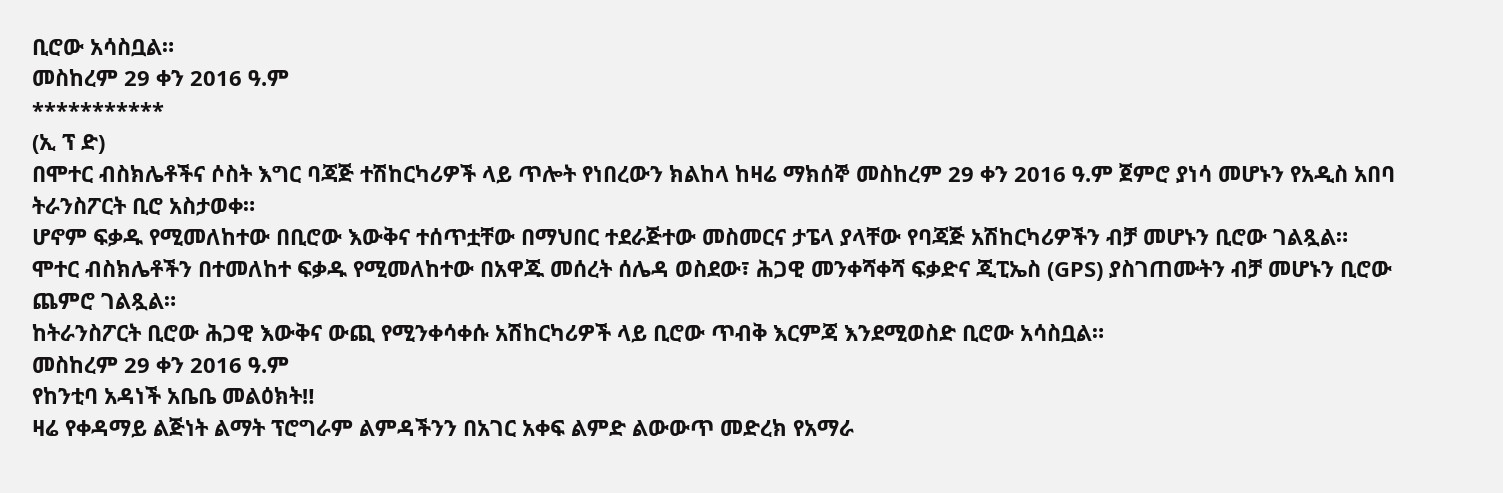ቢሮው አሳስቧል።
መስከረም 29 ቀን 2016 ዓ.ም
***********
(ኢ ፕ ድ)
በሞተር ብስክሌቶችና ሶስት እግር ባጃጅ ተሽከርካሪዎች ላይ ጥሎት የነበረውን ክልከላ ከዛሬ ማክሰኞ መስከረም 29 ቀን 2016 ዓ.ም ጀምሮ ያነሳ መሆኑን የአዲስ አበባ ትራንስፖርት ቢሮ አስታወቀ።
ሆኖም ፍቃዱ የሚመለከተው በቢሮው እውቅና ተሰጥቷቸው በማህበር ተደራጅተው መስመርና ታፔላ ያላቸው የባጃጅ አሽከርካሪዎችን ብቻ መሆኑን ቢሮው ገልጿል።
ሞተር ብስክሌቶችን በተመለከተ ፍቃዱ የሚመለከተው በአዋጁ መሰረት ሰሌዳ ወስደው፣ ሕጋዊ መንቀሻቀሻ ፍቃድና ጂፒኤስ (GPS) ያስገጠሙትን ብቻ መሆኑን ቢሮው ጨምሮ ገልጿል።
ከትራንስፖርት ቢሮው ሕጋዊ እውቅና ውጪ የሚንቀሳቀሱ አሽከርካሪዎች ላይ ቢሮው ጥብቅ እርምጃ እንደሚወስድ ቢሮው አሳስቧል።
መስከረም 29 ቀን 2016 ዓ.ም
የከንቲባ አዳነች አቤቤ መልዕክት‼
ዛሬ የቀዳማይ ልጅነት ልማት ፕሮግራም ልምዳችንን በአገር አቀፍ ልምድ ልውውጥ መድረክ የአማራ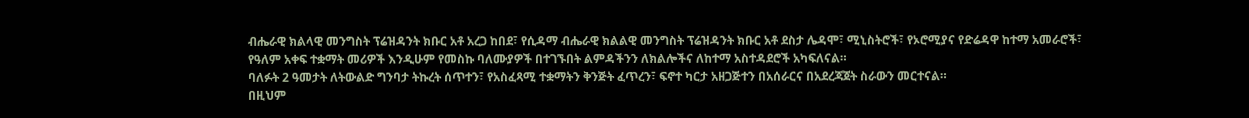ብሔራዊ ክልላዊ መንግስት ፕሬዝዳንት ክቡር አቶ አረጋ ከበደ፣ የሲዳማ ብሔራዊ ክልልዊ መንግስት ፕሬዝዳንት ክቡር አቶ ደስታ ሌዳሞ፣ ሚኒስትሮች፣ የኦሮሚያና የድሬዳዋ ከተማ አመራሮች፣ የዓለም አቀፍ ተቋማት መሪዎች እንዲሁም የመስኩ ባለሙያዎች በተገኙበት ልምዳችንን ለክልሎችና ለከተማ አስተዳደሮች አካፍለናል።
ባለፉት 2 ዓመታት ለትውልድ ግንባታ ትኩረት ሰጥተን፣ የአስፈጻሚ ተቋማትን ቅንጅት ፈጥረን፣ ፍኖተ ካርታ አዘጋጅተን በአሰራርና በአደረጃጀት ስራውን መርተናል።
በዚህም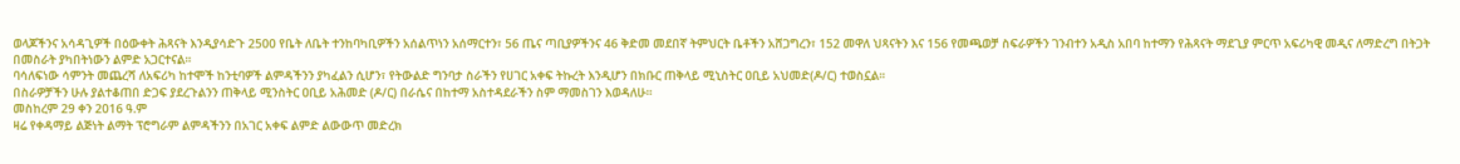ወላጆችንና አሳዳጊዎች በዕውቀት ሕጻናት እንዲያሳድጉ 2500 የቤት ለቤት ተንከባካቢዎችን አሰልጥነን አሰማርተን፣ 56 ጤና ጣቢያዎችንና 46 ቅድመ መደበኛ ትምህርት ቤቶችን አሸጋግረን፣ 152 መዋለ ህጻናትን እና 156 የመጫወቻ ስፍራዎችን ገንብተን አዲስ አበባ ከተማን የሕጻናት ማደጊያ ምርጥ አፍሪካዊ መዲና ለማድረግ በትጋት በመስራት ያካበትነውን ልምድ አጋርተናል።
ባሳለፍነው ሳምንት መጨረሻ ለአፍሪካ ከተሞች ከንቲባዎች ልምዳችንን ያካፈልን ሲሆን፣ የትውልድ ግንባታ ስራችን የሀገር አቀፍ ትኩረት እንዲሆን በክቡር ጠቅላይ ሚኒስትር ዐቢይ አህመድ(ዶ/ር) ተወስኗል።
በስራዎቻችን ሁሉ ያልተቆጠበ ድጋፍ ያደረጉልንን ጠቅላይ ሚንስትር ዐቢይ አሕመድ (ዶ/ር) በራሴና በከተማ አስተዳደራችን ስም ማመስገን እወዳለሁ።
መስከረም 29 ቀን 2016 ዓ.ም
ዛሬ የቀዳማይ ልጅነት ልማት ፕሮግራም ልምዳችንን በአገር አቀፍ ልምድ ልውውጥ መድረክ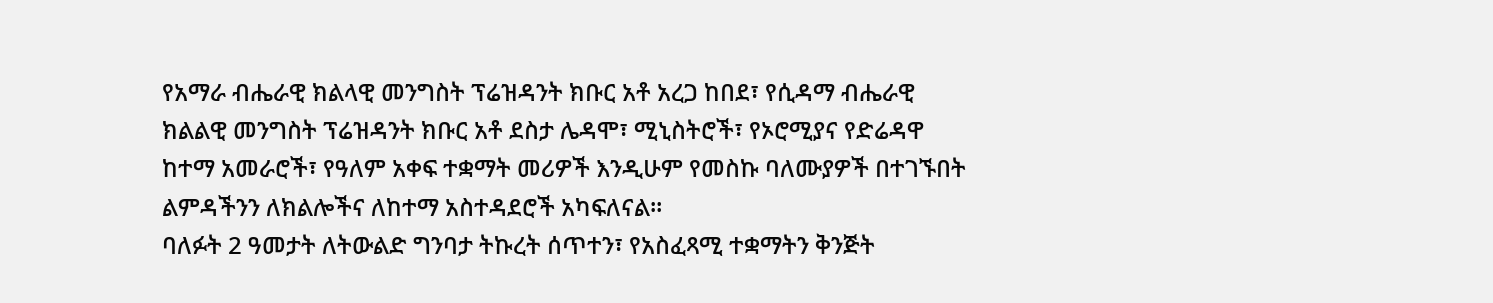የአማራ ብሔራዊ ክልላዊ መንግስት ፕሬዝዳንት ክቡር አቶ አረጋ ከበደ፣ የሲዳማ ብሔራዊ ክልልዊ መንግስት ፕሬዝዳንት ክቡር አቶ ደስታ ሌዳሞ፣ ሚኒስትሮች፣ የኦሮሚያና የድሬዳዋ ከተማ አመራሮች፣ የዓለም አቀፍ ተቋማት መሪዎች እንዲሁም የመስኩ ባለሙያዎች በተገኙበት ልምዳችንን ለክልሎችና ለከተማ አስተዳደሮች አካፍለናል።
ባለፉት 2 ዓመታት ለትውልድ ግንባታ ትኩረት ሰጥተን፣ የአስፈጻሚ ተቋማትን ቅንጅት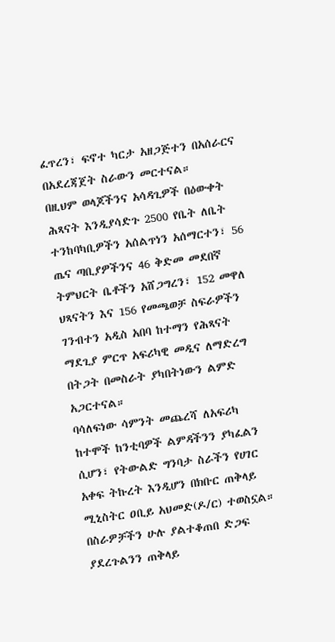ፈጥረን፣ ፍኖተ ካርታ አዘጋጅተን በአሰራርና በአደረጃጀት ስራውን መርተናል።
በዚህም ወላጆችንና አሳዳጊዎች በዕውቀት ሕጻናት እንዲያሳድጉ 2500 የቤት ለቤት ተንከባካቢዎችን አሰልጥነን አሰማርተን፣ 56 ጤና ጣቢያዎችንና 46 ቅድመ መደበኛ ትምህርት ቤቶችን አሸጋግረን፣ 152 መዋለ ህጻናትን እና 156 የመጫወቻ ስፍራዎችን ገንብተን አዲስ አበባ ከተማን የሕጻናት ማደጊያ ምርጥ አፍሪካዊ መዲና ለማድረግ በትጋት በመስራት ያካበትነውን ልምድ አጋርተናል።
ባሳለፍነው ሳምንት መጨረሻ ለአፍሪካ ከተሞች ከንቲባዎች ልምዳችንን ያካፈልን ሲሆን፣ የትውልድ ግንባታ ስራችን የሀገር አቀፍ ትኩረት እንዲሆን በክቡር ጠቅላይ ሚኒስትር ዐቢይ አህመድ(ዶ/ር) ተወስኗል።
በስራዎቻችን ሁሉ ያልተቆጠበ ድጋፍ ያደረጉልንን ጠቅላይ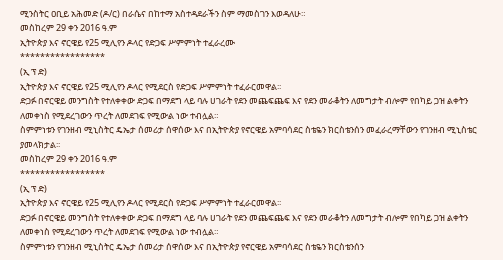ሚንስትር ዐቢይ አሕመድ (ዶ/ር) በራሴና በከተማ አስተዳደራችን ስም ማመስገን እወዳለሁ።
መስከረም 29 ቀን 2016 ዓ.ም
ኢትዮጵያ እና ኖርዌይ የ25 ሚሊየን ዶላር የድጋፍ ሥምምነት ተፈራረሙ
*****************
(ኢ ፕ ድ)
ኢትዮጵያ እና ኖርዌይ የ25 ሚሊየን ዶላር የሚደርስ የድጋፍ ሥምምነት ተፈራርመዋል፡፡
ድጋፉ በኖርዌይ መንግስት የተለቀቀው ድጋፍ በማደግ ላይ ባሉ ሀገራት የደን መጨፍጨፍ እና የደን መራቆትን ለመግታት ብሎም የበካይ ጋዝ ልቀትን ለመቀነስ የሚደረገውን ጥረት ለመደገፍ የሚውል ነው ተብሏል።
ስምምነቱን የገንዘብ ሚኒስትር ዴኤታ ሰመሪታ ሰዋሰው እና በኢትዮጵያ የኖርዌይ አምባሳደር ስቴዬን ክርስቴንሰን መፈራረማቸውን የገንዘብ ሚኒስቴር ያመላክታል፡፡
መስከረም 29 ቀን 2016 ዓ.ም
*****************
(ኢ ፕ ድ)
ኢትዮጵያ እና ኖርዌይ የ25 ሚሊየን ዶላር የሚደርስ የድጋፍ ሥምምነት ተፈራርመዋል፡፡
ድጋፉ በኖርዌይ መንግስት የተለቀቀው ድጋፍ በማደግ ላይ ባሉ ሀገራት የደን መጨፍጨፍ እና የደን መራቆትን ለመግታት ብሎም የበካይ ጋዝ ልቀትን ለመቀነስ የሚደረገውን ጥረት ለመደገፍ የሚውል ነው ተብሏል።
ስምምነቱን የገንዘብ ሚኒስትር ዴኤታ ሰመሪታ ሰዋሰው እና በኢትዮጵያ የኖርዌይ አምባሳደር ስቴዬን ክርስቴንሰን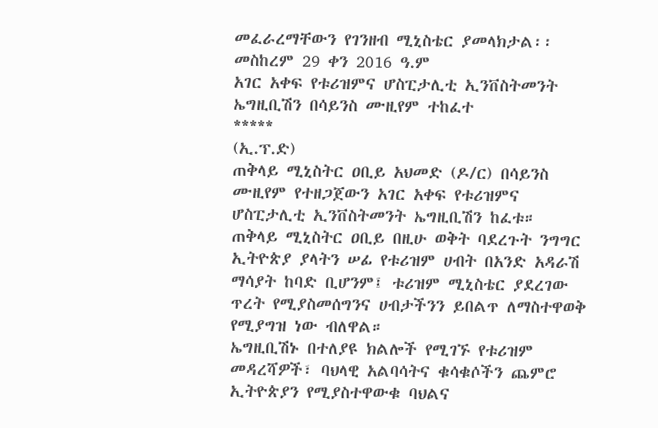መፈራረማቸውን የገንዘብ ሚኒስቴር ያመላክታል፡፡
መስከረም 29 ቀን 2016 ዓ.ም
አገር አቀፍ የቱሪዝምና ሆስፒታሊቲ ኢንቨስትመንት ኤግዚቢሽን በሳይንስ ሙዚየም ተከፈተ
*****
(ኢ.ፕ.ድ)
ጠቅላይ ሚኒስትር ዐቢይ አህመድ (ዶ/ር) በሳይንስ ሙዚየም የተዘጋጀውን አገር አቀፍ የቱሪዝምና ሆስፒታሊቲ ኢንቨስትመንት ኤግዚቢሽን ከፈቱ።
ጠቅላይ ሚኒስትር ዐቢይ በዚሁ ወቅት ባደረጉት ንግግር ኢትዮጵያ ያላትን ሠፊ የቱሪዝም ሀብት በአንድ አዳራሽ ማሳያት ከባድ ቢሆንም፤ ቱሪዝም ሚኒስቴር ያደረገው ጥረት የሚያስመሰግንና ሀብታችንን ይበልጥ ለማስተዋወቅ የሚያግዝ ነው ብለዋል።
ኤግዚቢሽኑ በተለያዩ ክልሎች የሚገኙ የቱሪዝም መዳረሻዎች፣ ባህላዊ አልባሳትና ቁሳቁሶችን ጨምሮ ኢትዮጵያን የሚያስተዋውቁ ባህልና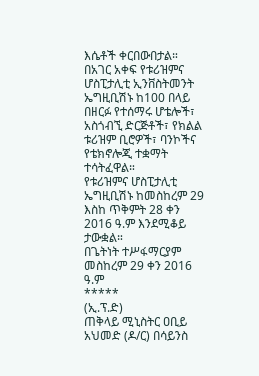እሴቶች ቀርበውበታል።
በአገር አቀፍ የቱሪዝምና ሆስፒታሊቲ ኢንቨስትመንት ኤግዚቢሽኑ ከ100 በላይ በዘርፉ የተሰማሩ ሆቴሎች፣ አስጎብኚ ድርጅቶች፣ የክልል ቱሪዝም ቢሮዎች፣ ባንኮችና የቴክኖሎጂ ተቋማት ተሳትፈዋል።
የቱሪዝምና ሆስፒታሊቲ ኤግዚቢሽኑ ከመስከረም 29 እስከ ጥቅምት 28 ቀን 2016 ዓ.ም እንደሚቆይ ታውቋል።
በጌትነት ተሥፋማርያም
መስከረም 29 ቀን 2016 ዓ.ም
*****
(ኢ.ፕ.ድ)
ጠቅላይ ሚኒስትር ዐቢይ አህመድ (ዶ/ር) በሳይንስ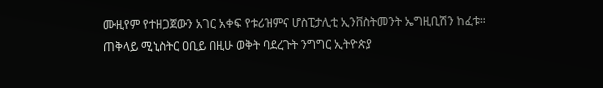ሙዚየም የተዘጋጀውን አገር አቀፍ የቱሪዝምና ሆስፒታሊቲ ኢንቨስትመንት ኤግዚቢሽን ከፈቱ።
ጠቅላይ ሚኒስትር ዐቢይ በዚሁ ወቅት ባደረጉት ንግግር ኢትዮጵያ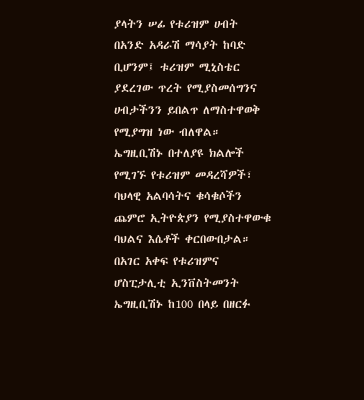ያላትን ሠፊ የቱሪዝም ሀብት በአንድ አዳራሽ ማሳያት ከባድ ቢሆንም፤ ቱሪዝም ሚኒስቴር ያደረገው ጥረት የሚያስመሰግንና ሀብታችንን ይበልጥ ለማስተዋወቅ የሚያግዝ ነው ብለዋል።
ኤግዚቢሽኑ በተለያዩ ክልሎች የሚገኙ የቱሪዝም መዳረሻዎች፣ ባህላዊ አልባሳትና ቁሳቁሶችን ጨምሮ ኢትዮጵያን የሚያስተዋውቁ ባህልና እሴቶች ቀርበውበታል።
በአገር አቀፍ የቱሪዝምና ሆስፒታሊቲ ኢንቨስትመንት ኤግዚቢሽኑ ከ100 በላይ በዘርፉ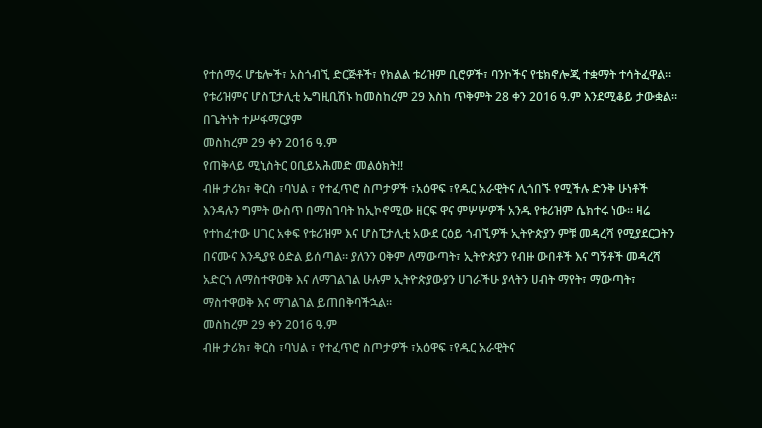የተሰማሩ ሆቴሎች፣ አስጎብኚ ድርጅቶች፣ የክልል ቱሪዝም ቢሮዎች፣ ባንኮችና የቴክኖሎጂ ተቋማት ተሳትፈዋል።
የቱሪዝምና ሆስፒታሊቲ ኤግዚቢሽኑ ከመስከረም 29 እስከ ጥቅምት 28 ቀን 2016 ዓ.ም እንደሚቆይ ታውቋል።
በጌትነት ተሥፋማርያም
መስከረም 29 ቀን 2016 ዓ.ም
የጠቅላይ ሚኒስትር ዐቢይአሕመድ መልዕክት‼
ብዙ ታሪክ፣ ቅርስ ፣ባህል ፣ የተፈጥሮ ስጦታዎች ፣አዕዋፍ ፣የዱር አራዊትና ሊጎበኙ የሚችሉ ድንቅ ሁነቶች እንዳሉን ግምት ውስጥ በማስገባት ከኢኮኖሚው ዘርፍ ዋና ምሦሦዎች አንዱ የቱሪዝም ሴክተሩ ነው። ዛሬ የተከፈተው ሀገር አቀፍ የቱሪዝም እና ሆስፒታሊቲ አውደ ርዕይ ጎብኚዎች ኢትዮጵያን ምቹ መዳረሻ የሚያደርጋትን በናሙና እንዲያዩ ዕድል ይሰጣል። ያለንን ዐቅም ለማውጣት፣ ኢትዮጵያን የብዙ ውበቶች እና ግኝቶች መዳረሻ አድርጎ ለማስተዋወቅ እና ለማገልገል ሁሉም ኢትዮጵያውያን ሀገራችሁ ያላትን ሀብት ማየት፣ ማውጣት፣ ማስተዋወቅ እና ማገልገል ይጠበቅባችኋል።
መስከረም 29 ቀን 2016 ዓ.ም
ብዙ ታሪክ፣ ቅርስ ፣ባህል ፣ የተፈጥሮ ስጦታዎች ፣አዕዋፍ ፣የዱር አራዊትና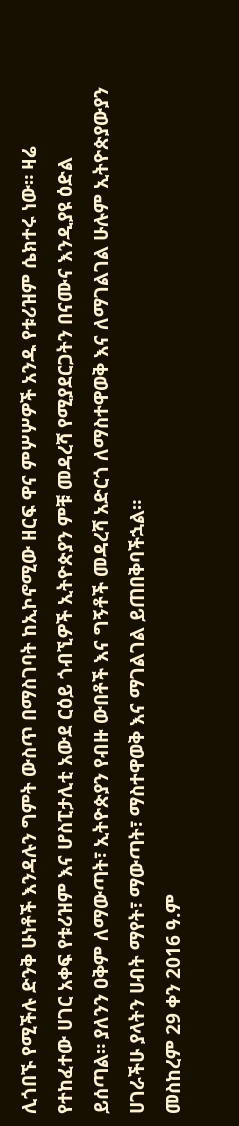ሊጎበኙ የሚችሉ ድንቅ ሁነቶች እንዳሉን ግምት ውስጥ በማስገባት ከኢኮኖሚው ዘርፍ ዋና ምሦሦዎች አንዱ የቱሪዝም ሴክተሩ ነው። ዛሬ የተከፈተው ሀገር አቀፍ የቱሪዝም እና ሆስፒታሊቲ አውደ ርዕይ ጎብኚዎች ኢትዮጵያን ምቹ መዳረሻ የሚያደርጋትን በናሙና እንዲያዩ ዕድል ይሰጣል። ያለንን ዐቅም ለማውጣት፣ ኢትዮጵያን የብዙ ውበቶች እና ግኝቶች መዳረሻ አድርጎ ለማስተዋወቅ እና ለማገልገል ሁሉም ኢትዮጵያውያን ሀገራችሁ ያላትን ሀብት ማየት፣ ማውጣት፣ ማስተዋወቅ እና ማገልገል ይጠበቅባችኋል።
መስከረም 29 ቀን 2016 ዓ.ም